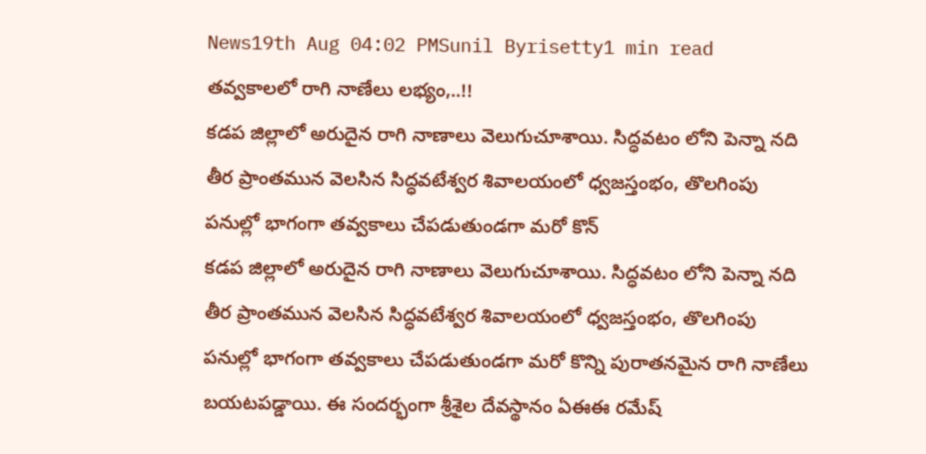News19th Aug 04:02 PMSunil Byrisetty1 min read
తవ్వకాలలో రాగి నాణేలు లభ్యం,..!!
కడప జిల్లాలో అరుదైన రాగి నాణాలు వెలుగుచూశాయి. సిద్ధవటం లోని పెన్నా నది తీర ప్రాంతమున వెలసిన సిద్ధవటేశ్వర శివాలయంలో ధ్వజస్తంభం, తొలగింపు పనుల్లో భాగంగా తవ్వకాలు చేపడుతుండగా మరో కొన్
కడప జిల్లాలో అరుదైన రాగి నాణాలు వెలుగుచూశాయి. సిద్ధవటం లోని పెన్నా నది తీర ప్రాంతమున వెలసిన సిద్ధవటేశ్వర శివాలయంలో ధ్వజస్తంభం, తొలగింపు పనుల్లో భాగంగా తవ్వకాలు చేపడుతుండగా మరో కొన్ని పురాతనమైన రాగి నాణేలు బయటపడ్డాయి. ఈ సందర్భంగా శ్రీశైల దేవస్థానం ఏఈఈ రమేష్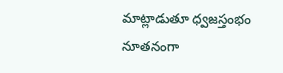మాట్లాడుతూ ధ్వజస్తంభం నూతనంగా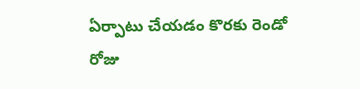ఏర్పాటు చేయడం కొరకు రెండో రోజు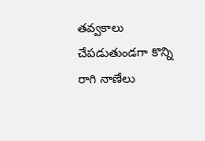తవ్వకాలు చేపడుతుండగా కొన్ని రాగి నాణేలు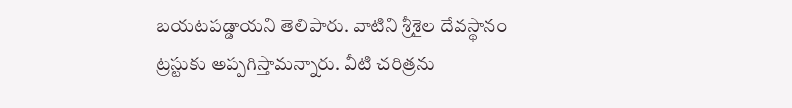బయటపడ్డాయని తెలిపారు. వాటిని శ్రీశైల దేవస్థానం ట్రస్టుకు అప్పగిస్తామన్నారు. వీటి చరిత్రను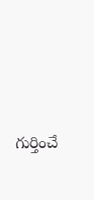గుర్తించే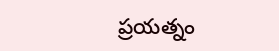ప్రయత్నం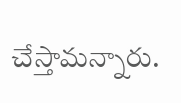చేస్తామన్నారు.